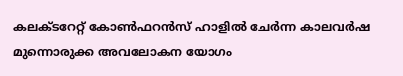കലക്ടറേറ്റ് കോണ്‍ഫറന്‍സ് ഹാളില്‍ ചേര്‍ന്ന കാലവര്‍ഷ മുന്നൊരുക്ക അവലോകന യോഗം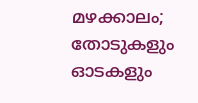മഴക്കാലം; തോടുകളും ഓടകളും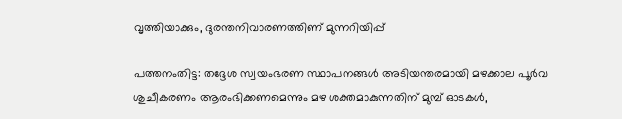വൃത്തിയാക്കും, ദുരന്തനിവാരണത്തിണ് മുന്നറിയിപ്പ്

പത്തനംതിട്ട: തദ്ദേശ സ്വയംഭരണ സ്ഥാപനങ്ങള്‍ അടിയന്തരമായി മഴക്കാല പൂര്‍വ ശുചീകരണം ആരംഭിക്കണമെന്നും മഴ ശക്തമാകുന്നതിന് മുമ്പ് ഓടകള്‍,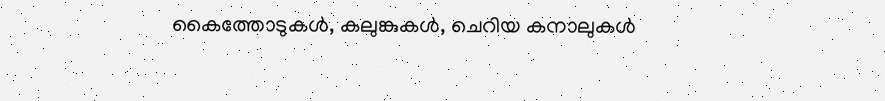കൈത്തോടുകള്‍, കലുങ്കുകള്‍, ചെറിയ കനാലുകള്‍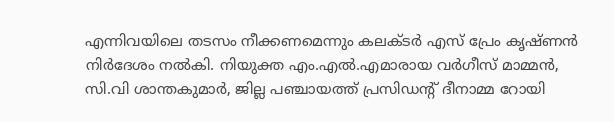എന്നിവയിലെ തടസം നീക്കണമെന്നും കലക്ടര്‍ എസ് പ്രേം കൃഷ്ണൻ നിര്‍ദേശം നൽകി. നിയുക്ത എം.എല്‍.എമാരായ വര്‍ഗീസ് മാമ്മന്‍, സി.വി ശാന്തകുമാര്‍, ജില്ല പഞ്ചായത്ത് പ്രസിഡന്റ് ദീനാമ്മ റോയി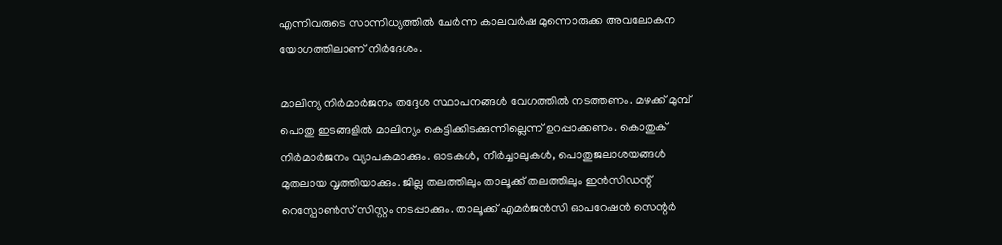എന്നിവരുടെ സാന്നിധ്യത്തില്‍ ചേര്‍ന്ന കാലവര്‍ഷ മുന്നൊരുക്ക അവലോകന യോഗത്തിലാണ് നിർദേശം.

മാലിന്യ നിര്‍മാര്‍ജനം തദ്ദേശ സ്ഥാപനങ്ങള്‍ വേഗത്തില്‍ നടത്തണം. മഴക്ക് മുമ്പ് പൊതു ഇടങ്ങളില്‍ മാലിന്യം കെട്ടിക്കിടക്കുന്നില്ലെന്ന് ഉറപ്പാക്കണം. കൊതുക് നിര്‍മാര്‍ജനം വ്യാപകമാക്കും. ഓടകള്‍, നീര്‍ച്ചാലുകള്‍, പൊതുജലാശയങ്ങള്‍ മുതലായ വൃത്തിയാക്കും. ജില്ല തലത്തിലും താലൂക്ക് തലത്തിലും ഇന്‍സിഡന്റ് റെസ്പോണ്‍സ് സിസ്റ്റം നടപ്പാക്കും. താലൂക്ക് എമര്‍ജന്‍സി ഓപറേഷന്‍ സെന്റര്‍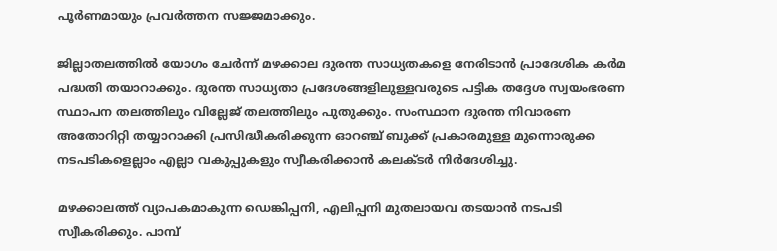പൂര്‍ണമായും പ്രവര്‍ത്തന സജ്ജമാക്കും.

ജില്ലാതലത്തില്‍ യോഗം ചേര്‍ന്ന് മഴക്കാല ദുരന്ത സാധ്യതകളെ നേരിടാന്‍ പ്രാദേശിക കര്‍മ പദ്ധതി തയാറാക്കും. ദുരന്ത സാധ്യതാ പ്രദേശങ്ങളിലുള്ളവരുടെ പട്ടിക തദ്ദേശ സ്വയംഭരണ സ്ഥാപന തലത്തിലും വില്ലേജ് തലത്തിലും പുതുക്കും. സംസ്ഥാന ദുരന്ത നിവാരണ അതോറിറ്റി തയ്യാറാക്കി പ്രസിദ്ധീകരിക്കുന്ന ഓറഞ്ച് ബുക്ക് പ്രകാരമുള്ള മുന്നൊരുക്ക നടപടികളെല്ലാം എല്ലാ വകുപ്പുകളും സ്വീകരിക്കാന്‍ കലക്ടര്‍ നിര്‍ദേശിച്ചു.

മഴക്കാലത്ത് വ്യാപകമാകുന്ന ഡെങ്കിപ്പനി, എലിപ്പനി മുതലായവ തടയാന്‍ നടപടി സ്വീകരിക്കും. പാമ്പ്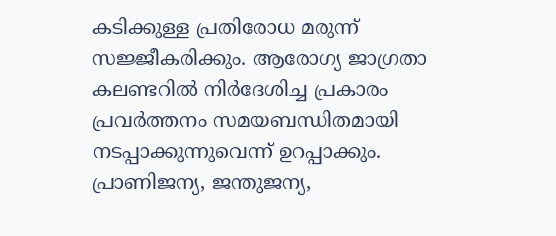കടിക്കുള്ള പ്രതിരോധ മരുന്ന് സജ്ജീകരിക്കും. ആരോഗ്യ ജാഗ്രതാ കലണ്ടറില്‍ നിര്‍ദേശിച്ച പ്രകാരം പ്രവര്‍ത്തനം സമയബന്ധിതമായി നടപ്പാക്കുന്നുവെന്ന് ഉറപ്പാക്കും. പ്രാണിജന്യ, ജന്തുജന്യ,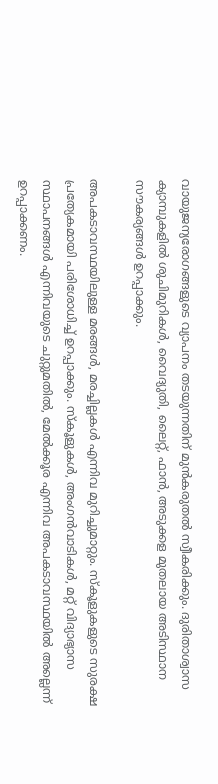വായുജന്യരോഗങ്ങളുടെ വ്യാപനം തടയുന്നതിന് മുന്‍കരുതല്‍ സ്വീകരിക്കും. ദുരിതാശ്വാസ ക്യാമ്പുകളില്‍ ശുചിമുറികള്‍, വൈദ്യുതി, ലൈറ്റ്, ഫാന്‍, അടുക്കള മുതലായ അടിസ്ഥാന സൗകര്യങ്ങള്‍ ഉറപ്പാക്കും.

അപകടാവസ്ഥയിലുള്ള മരങ്ങള്‍, മരച്ചില്ലകള്‍ എന്നിവ മുറിച്ചുമാറ്റും. സ്‌കൂളുകളുടെ സുരക്ഷ പ്രത്യേകമായി പരിശോധിച്ച് ഉറപ്പാക്കും. സ്‌കൂളുകള്‍, അംഗൻവാടികള്‍, മറ്റ് വിദ്യാഭ്യാസ സ്ഥാപനങ്ങള്‍ എന്നിവയുടെ ചുറ്റുമതില്‍, മേല്‍ക്കൂര എന്നിവ അപകടാവസ്ഥയില്‍ അല്ലെന്ന് ഉറപ്പാക്കണം.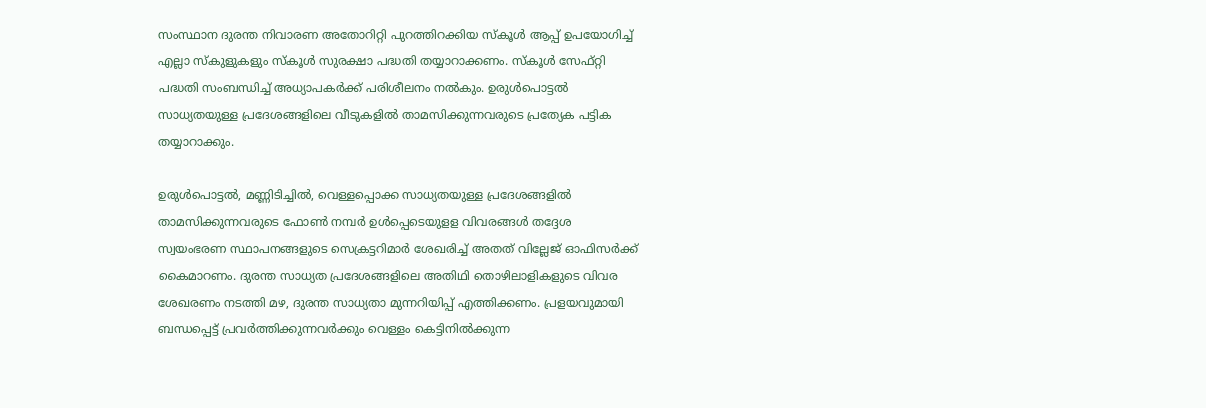സംസ്ഥാന ദുരന്ത നിവാരണ അതോറിറ്റി പുറത്തിറക്കിയ സ്‌കൂള്‍ ആപ്പ് ഉപയോഗിച്ച് എല്ലാ സ്‌കുളുകളും സ്‌കൂള്‍ സുരക്ഷാ പദ്ധതി തയ്യാറാക്കണം. സ്‌കൂള്‍ സേഫ്റ്റി പദ്ധതി സംബന്ധിച്ച് അധ്യാപകര്‍ക്ക് പരിശീലനം നല്‍കും. ഉരുള്‍പൊട്ടല്‍ സാധ്യതയുള്ള പ്രദേശങ്ങളിലെ വീടുകളില്‍ താമസിക്കുന്നവരുടെ പ്രത്യേക പട്ടിക തയ്യാറാക്കും.

ഉരുള്‍പൊട്ടല്‍, മണ്ണിടിച്ചില്‍, വെള്ളപ്പൊക്ക സാധ്യതയുള്ള പ്രദേശങ്ങളില്‍ താമസിക്കുന്നവരുടെ ഫോണ്‍ നമ്പര്‍ ഉള്‍പ്പെടെയുളള വിവരങ്ങള്‍ തദ്ദേശ സ്വയംഭരണ സ്ഥാപനങ്ങളുടെ സെക്രട്ടറിമാര്‍ ശേഖരിച്ച് അതത് വില്ലേജ് ഓഫിസര്‍ക്ക് കൈമാറണം. ദുരന്ത സാധ്യത പ്രദേശങ്ങളിലെ അതിഥി തൊഴിലാളികളുടെ വിവര ശേഖരണം നടത്തി മഴ, ദുരന്ത സാധ്യതാ മുന്നറിയിപ്പ് എത്തിക്കണം. പ്രളയവുമായി ബന്ധപ്പെട്ട് പ്രവര്‍ത്തിക്കുന്നവര്‍ക്കും വെള്ളം കെട്ടിനില്‍ക്കുന്ന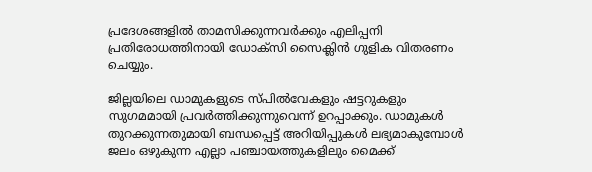പ്രദേശങ്ങളില്‍ താമസിക്കുന്നവര്‍ക്കും എലിപ്പനി പ്രതിരോധത്തിനായി ഡോക്സി സൈക്ലിന്‍ ഗുളിക വിതരണം ചെയ്യും.

ജില്ലയിലെ ഡാമുകളുടെ സ്പില്‍വേകളും ഷട്ടറുകളും സുഗമമായി പ്രവര്‍ത്തിക്കുന്നുവെന്ന് ഉറപ്പാക്കും. ഡാമുകള്‍ തുറക്കുന്നതുമായി ബന്ധപ്പെട്ട് അറിയിപ്പുകള്‍ ലഭ്യമാകുമ്പോള്‍ ജലം ഒഴുകുന്ന എല്ലാ പഞ്ചായത്തുകളിലും മൈക്ക്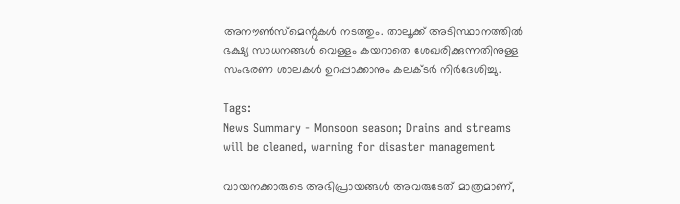അനൗണ്‍സ്മെന്റുകള്‍ നടത്തും. താലൂക്ക് അടിസ്ഥാനത്തില്‍ ഭക്ഷ്യ സാധനങ്ങള്‍ വെള്ളം കയറാതെ ശേഖരിക്കുന്നതിനുള്ള സംഭരണ ശാലകള്‍ ഉറപ്പാക്കാനും കലക്ടര്‍ നിര്‍ദേശിച്ചു.

Tags:
News Summary - Monsoon season; Drains and streams will be cleaned, warning for disaster management

വായനക്കാരുടെ അഭിപ്രായങ്ങള്‍ അവരുടേത് മാത്രമാണ്,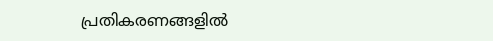പ്രതികരണങ്ങളിൽ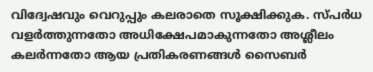വിദ്വേഷവും വെറുപ്പും കലരാതെ സൂക്ഷിക്കുക. സ്പർധ വളർത്തുന്നതോ അധിക്ഷേപമാകുന്നതോ അശ്ലീലം കലർന്നതോ ആയ പ്രതികരണങ്ങൾ സൈബർ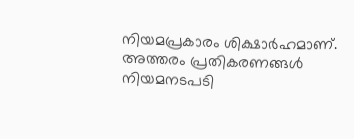നിയമപ്രകാരം ശിക്ഷാർഹമാണ്. അത്തരം പ്രതികരണങ്ങൾ നിയമനടപടി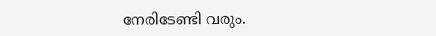നേരിടേണ്ടി വരും.